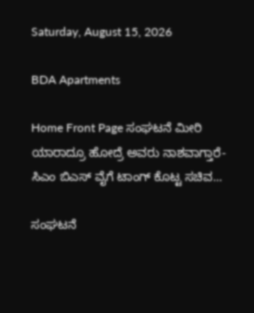Saturday, August 15, 2026

BDA Apartments

Home Front Page ಸಂಘಟನೆ ಮೀರಿ ಯಾರಾದ್ರೂ ಹೋದ್ರೆ ಅವರು ನಾಶವಾಗ್ತಾರೆ- ಸಿಎಂ ಬಿಎಸ್ ವೈಗೆ ಟಾಂಗ್ ಕೊಟ್ಟ ಸಚಿವ...

ಸಂಘಟನೆ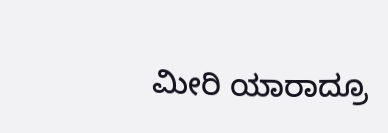ಮೀರಿ ಯಾರಾದ್ರೂ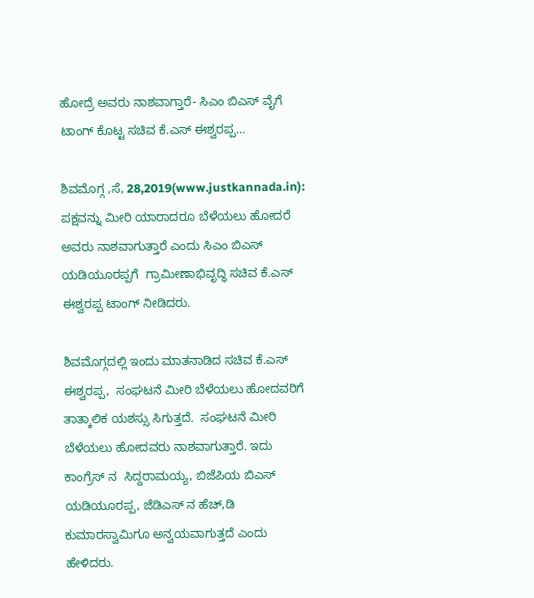ಹೋದ್ರೆ ಅವರು ನಾಶವಾಗ್ತಾರೆ- ಸಿಎಂ ಬಿಎಸ್ ವೈಗೆ ಟಾಂಗ್ ಕೊಟ್ಟ ಸಚಿವ ಕೆ.ಎಸ್ ಈಶ್ವರಪ್ಪ…

ಶಿವಮೊಗ್ಗ ,ಸೆ, 28,2019(www.justkannada.in): ಪಕ್ಷವನ್ನು ಮೀರಿ ಯಾರಾದರೂ ಬೆಳೆಯಲು ಹೋದರೆ ಅವರು ನಾಶವಾಗುತ್ತಾರೆ ಎಂದು ಸಿಎಂ ಬಿಎಸ್ ಯಡಿಯೂರಪ್ಪಗೆ  ಗ್ರಾಮೀಣಾಭಿವೃದ್ಧಿ ಸಚಿವ ಕೆ.ಎಸ್ ಈಶ್ವರಪ್ಪ ಟಾಂಗ್ ನೀಡಿದರು.

ಶಿವಮೊಗ್ಗದಲ್ಲಿ ಇಂದು ಮಾತನಾಡಿದ ಸಚಿವ ಕೆ.ಎಸ್ ಈಶ್ವರಪ್ಪ,  ಸಂಘಟನೆ ಮೀರಿ ಬೆಳೆಯಲು ಹೋದವರಿಗೆ ತಾತ್ಕಾಲಿಕ ಯಶಸ್ಸು ಸಿಗುತ್ತದೆ.  ಸಂಘಟನೆ ಮೀರಿ ಬೆಳೆಯಲು ಹೋದವರು ನಾಶವಾಗುತ್ತಾರೆ. ಇದು ಕಾಂಗ್ರೆಸ್ ನ  ಸಿದ್ದರಾಮಯ್ಯ, ಬಿಜೆಪಿಯ ಬಿಎಸ್ ಯಡಿಯೂರಪ್ಪ, ಜೆಡಿಎಸ್ ನ ಹೆಚ್,ಡಿ ಕುಮಾರಸ್ವಾಮಿಗೂ ಅನ್ವಯವಾಗುತ್ತದೆ ಎಂದು ಹೇಳಿದರು.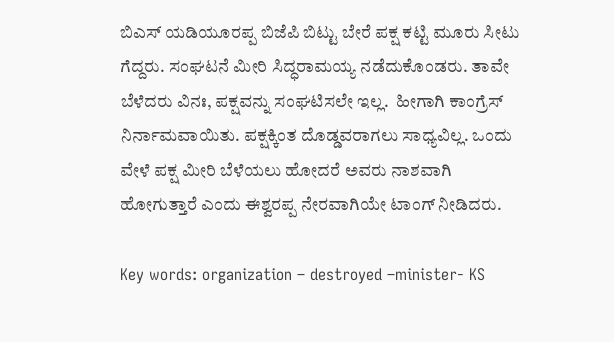ಬಿಎಸ್ ಯಡಿಯೂರಪ್ಪ ಬಿಜೆಪಿ ಬಿಟ್ಟು ಬೇರೆ ಪಕ್ಷ ಕಟ್ಟಿ ಮೂರು ಸೀಟು ಗೆದ್ದರು. ಸಂಘಟನೆ ಮೀರಿ ಸಿದ್ಧರಾಮಯ್ಯ ನಡೆದುಕೊಂಡರು. ತಾವೇ ಬೆಳೆದರು ವಿನಃ, ಪಕ್ಷವನ್ನು ಸಂಘಟಿಸಲೇ ಇಲ್ಲ.  ಹೀಗಾಗಿ ಕಾಂಗ್ರೆಸ್ ನಿರ್ನಾಮವಾಯಿತು. ಪಕ್ಷಕ್ಕಿಂತ ದೊಡ್ಡವರಾಗಲು ಸಾಧ್ಯವಿಲ್ಲ. ಒಂದು ವೇಳೆ ಪಕ್ಷ ಮೀರಿ ಬೆಳೆಯಲು ಹೋದರೆ ಅವರು ನಾಶವಾಗಿ ಹೋಗುತ್ತಾರೆ ಎಂದು ಈಶ್ವರಪ್ಪ ನೇರವಾಗಿಯೇ ಟಾಂಗ್ ನೀಡಿದರು.

Key words: organization – destroyed –minister- KS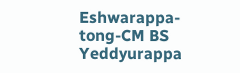Eshwarappa-tong-CM BS Yeddyurappa